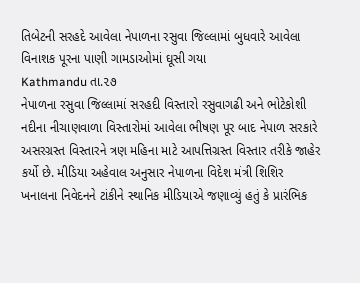તિબેટની સરહદે આવેલા નેપાળના રસુવા જિલ્લામાં બુધવારે આવેલા વિનાશક પૂરના પાણી ગામડાઓમાં ઘૂસી ગયા
Kathmandu તા.૨૭
નેપાળના રસુવા જિલ્લામાં સરહદી વિસ્તારો રસુવાગઢી અને ભોટેકોશી નદીના નીચાણવાળા વિસ્તારોમાં આવેલા ભીષણ પૂર બાદ નેપાળ સરકારે અસરગ્રસ્ત વિસ્તારને ત્રણ મહિના માટે આપત્તિગ્રસ્ત વિસ્તાર તરીકે જાહેર કર્યો છે. મીડિયા અહેવાલ અનુસાર નેપાળના વિદેશ મંત્રી શિશિર ખનાલના નિવેદનને ટાંકીને સ્થાનિક મીડિયાએ જણાવ્યું હતું કે પ્રારંભિક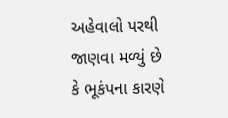અહેવાલો પરથી જાણવા મળ્યું છે કે ભૂકંપના કારણે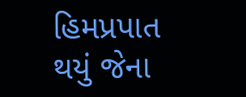હિમપ્રપાત થયું જેના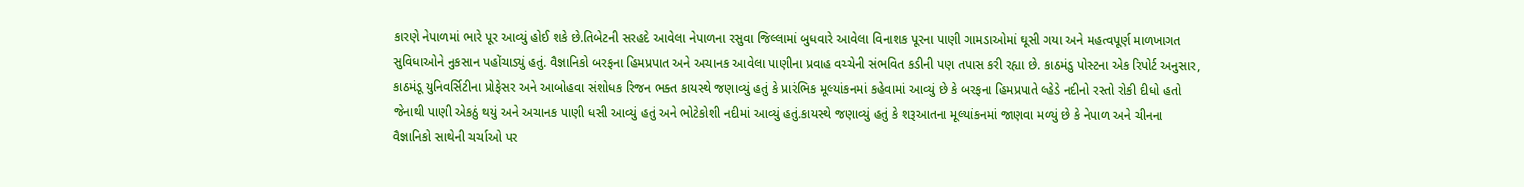કારણે નેપાળમાં ભારે પૂર આવ્યું હોઈ શકે છે.તિબેટની સરહદે આવેલા નેપાળના રસુવા જિલ્લામાં બુધવારે આવેલા વિનાશક પૂરના પાણી ગામડાઓમાં ઘૂસી ગયા અને મહત્વપૂર્ણ માળખાગત સુવિધાઓને નુકસાન પહોંચાડ્યું હતું. વૈજ્ઞાનિકો બરફના હિમપ્રપાત અને અચાનક આવેલા પાણીના પ્રવાહ વચ્ચેની સંભવિત કડીની પણ તપાસ કરી રહ્યા છે. કાઠમંડુ પોસ્ટના એક રિપોર્ટ અનુસાર, કાઠમંડૂ યુનિવર્સિટીના પ્રોફેસર અને આબોહવા સંશોધક રિજન ભક્ત કાયસ્થે જણાવ્યું હતું કે પ્રારંભિક મૂલ્યાંકનમાં કહેવામાં આવ્યું છે કે બરફના હિમપ્રપાતે લ્હેડે નદીનો રસ્તો રોકી દીધો હતો જેનાથી પાણી એકઠું થયું અને અચાનક પાણી ધસી આવ્યું હતું અને ભોટેકોશી નદીમાં આવ્યું હતું.કાયસ્થે જણાવ્યું હતું કે શરૂઆતના મૂલ્યાંકનમાં જાણવા મળ્યું છે કે નેપાળ અને ચીનના વૈજ્ઞાનિકો સાથેની ચર્ચાઓ પર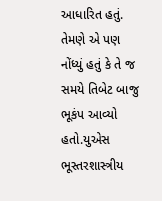આધારિત હતું. તેમણે એ પણ નોંધ્યું હતું કે તે જ સમયે તિબેટ બાજુ ભૂકંપ આવ્યો હતો.યુએસ ભૂસ્તરશાસ્ત્રીય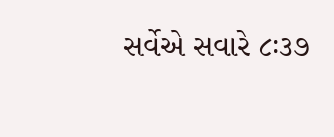સર્વેએ સવારે ૮ઃ૩૭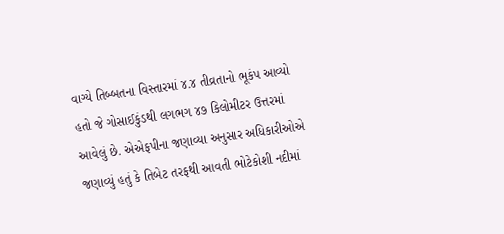વાગ્યે તિબ્બતના વિસ્તારમાં ૪.૪ તીવ્રતાનો ભૂકંપ આવ્યો હતો જે ગોસાઈકુંડથી લગભગ ૪૭ કિલોમીટર ઉત્તરમાં આવેલું છે. એએફપીના જણાવ્યા અનુસાર અધિકારીઓએ જણાવ્યું હતું કે તિબેટ તરફથી આવતી ભોટેકોશી નદીમાં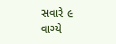સવારે ૯ વાગ્યે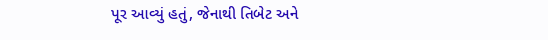પૂર આવ્યું હતું, જેનાથી તિબેટ અને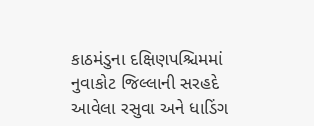કાઠમંડુના દક્ષિણપશ્ચિમમાં નુવાકોટ જિલ્લાની સરહદે આવેલા રસુવા અને ધાડિંગ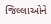જિલ્લાઓને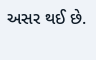અસર થઈ છે.